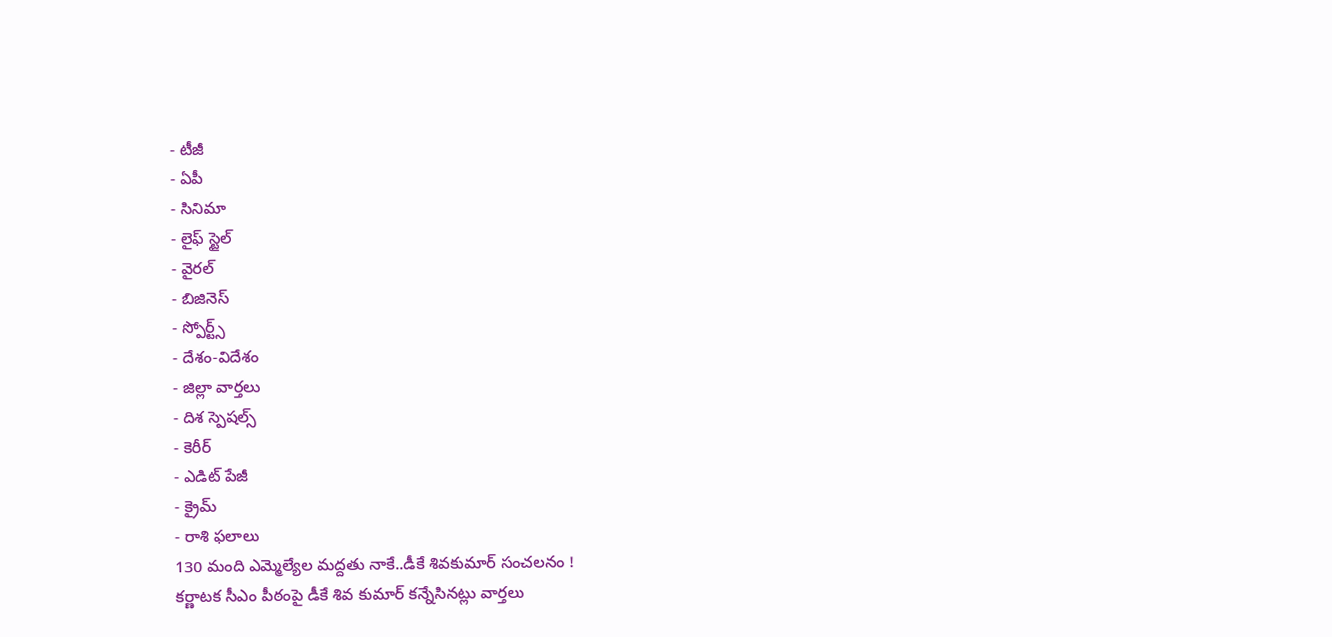- టీజీ
- ఏపీ
- సినిమా
- లైఫ్ స్టైల్
- వైరల్
- బిజినెస్
- స్పోర్ట్స్
- దేశం-విదేశం
- జిల్లా వార్తలు
- దిశ స్పెషల్స్
- కెరీర్
- ఎడిట్ పేజీ
- క్రైమ్
- రాశి ఫలాలు
130 మంది ఎమ్మెల్యేల మద్దతు నాకే..డీకే శివకుమార్ సంచలనం !
కర్ణాటక సీఎం పీఠంపై డీకే శివ కుమార్ కన్నేసినట్లు వార్తలు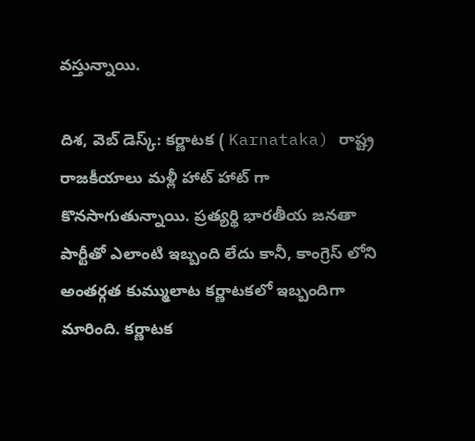వస్తున్నాయి.

దిశ, వెబ్ డెస్క్: కర్ణాటక ( Karnataka) రాష్ట్ర రాజకీయాలు మళ్లీ హాట్ హాట్ గా కొనసాగుతున్నాయి. ప్రత్యర్థి భారతీయ జనతా పార్టీతో ఎలాంటి ఇబ్బంది లేదు కానీ, కాంగ్రెస్ లోని అంతర్గత కుమ్ములాట కర్ణాటకలో ఇబ్బందిగా మారింది. కర్ణాటక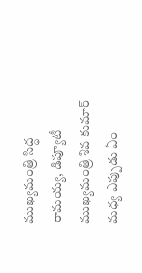ముఖ్యమంత్రి సిద్ధ రామయ్య, డిప్యూటీ ముఖ్యమంత్రి శివ కుమార్ మధ్య ఎప్పుడు ఏం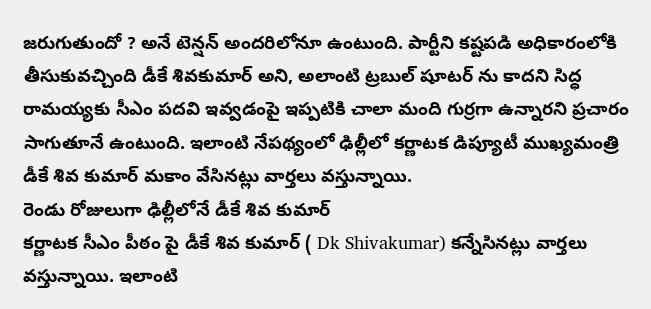జరుగుతుందో ? అనే టెన్షన్ అందరిలోనూ ఉంటుంది. పార్టీని కష్టపడి అధికారంలోకి తీసుకువచ్చింది డీకే శివకుమార్ అని, అలాంటి ట్రబుల్ షూటర్ ను కాదని సిద్ధ రామయ్యకు సీఎం పదవి ఇవ్వడంపై ఇప్పటికి చాలా మంది గుర్రగా ఉన్నారని ప్రచారం సాగుతూనే ఉంటుంది. ఇలాంటి నేపథ్యంలో ఢిల్లీలో కర్ణాటక డిప్యూటీ ముఖ్యమంత్రి డీకే శివ కుమార్ మకాం వేసినట్లు వార్తలు వస్తున్నాయి.
రెండు రోజులుగా ఢిల్లీలోనే డీకే శివ కుమార్
కర్ణాటక సీఎం పీఠం పై డీకే శివ కుమార్ ( Dk Shivakumar) కన్నేసినట్లు వార్తలు వస్తున్నాయి. ఇలాంటి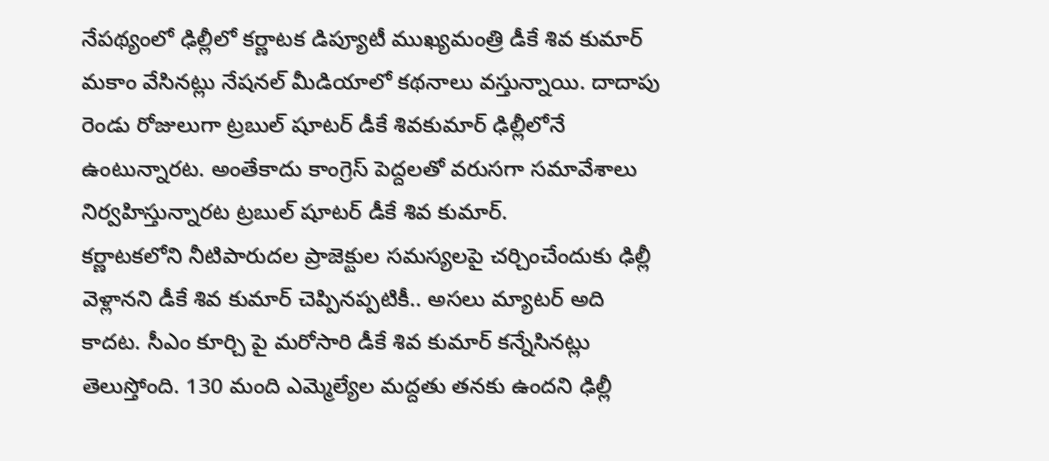నేపథ్యంలో ఢిల్లీలో కర్ణాటక డిప్యూటీ ముఖ్యమంత్రి డీకే శివ కుమార్ మకాం వేసినట్లు నేషనల్ మీడియాలో కథనాలు వస్తున్నాయి. దాదాపు రెండు రోజులుగా ట్రబుల్ షూటర్ డీకే శివకుమార్ ఢిల్లీలోనే ఉంటున్నారట. అంతేకాదు కాంగ్రెస్ పెద్దలతో వరుసగా సమావేశాలు నిర్వహిస్తున్నారట ట్రబుల్ షూటర్ డీకే శివ కుమార్.
కర్ణాటకలోని నీటిపారుదల ప్రాజెక్టుల సమస్యలపై చర్చించేందుకు ఢిల్లీ వెళ్లానని డీకే శివ కుమార్ చెప్పినప్పటికీ.. అసలు మ్యాటర్ అది కాదట. సీఎం కూర్చి పై మరోసారి డీకే శివ కుమార్ కన్నేసినట్లు తెలుస్తోంది. 130 మంది ఎమ్మెల్యేల మద్దతు తనకు ఉందని ఢిల్లీ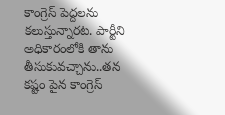కాంగ్రెస్ పెద్దలను కలుస్తున్నారట. పార్టీని అధికారంలోకి తాను తీసుకువచ్చాను..తన కష్టం పైన కాంగ్రెస్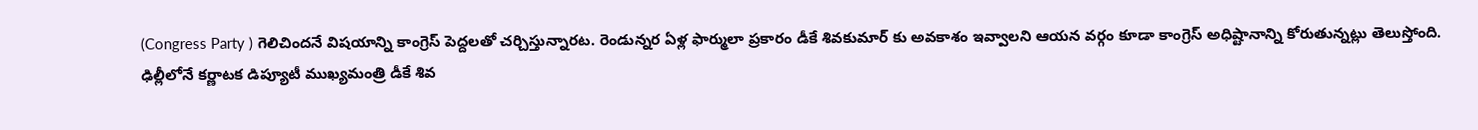(Congress Party ) గెలిచిందనే విషయాన్ని కాంగ్రెస్ పెద్దలతో చర్చిస్తున్నారట. రెండున్నర ఏళ్ల ఫార్ములా ప్రకారం డీకే శివకుమార్ కు అవకాశం ఇవ్వాలని ఆయన వర్గం కూడా కాంగ్రెస్ అధిష్టానాన్ని కోరుతున్నట్లు తెలుస్తోంది.
ఢిల్లీలోనే కర్ణాటక డిప్యూటీ ముఖ్యమంత్రి డీకే శివ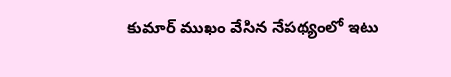కుమార్ ముఖం వేసిన నేపథ్యంలో ఇటు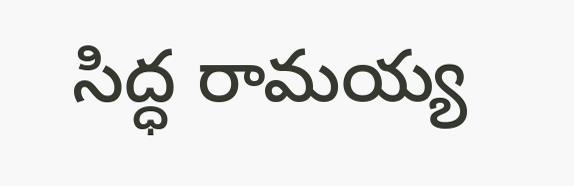సిద్ధ రామయ్య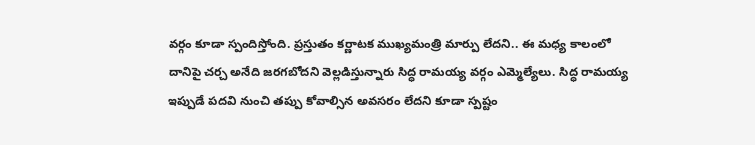వర్గం కూడా స్పందిస్తోంది. ప్రస్తుతం కర్ణాటక ముఖ్యమంత్రి మార్పు లేదని.. ఈ మధ్య కాలంలో దానిపై చర్చ అనేది జరగబోదని వెల్లడిస్తున్నారు సిద్ధ రామయ్య వర్గం ఎమ్మెల్యేలు. సిద్ధ రామయ్య ఇప్పుడే పదవి నుంచి తప్పు కోవాల్సిన అవసరం లేదని కూడా స్పష్టం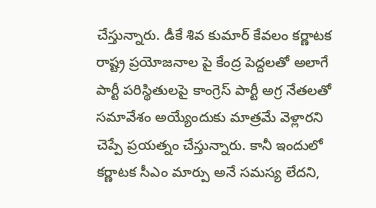చేస్తున్నారు. డీకే శివ కుమార్ కేవలం కర్ణాటక రాష్ట్ర ప్రయోజనాల పై కేంద్ర పెద్దలతో అలాగే పార్టీ పరిస్థితులపై కాంగ్రెస్ పార్టీ అగ్ర నేతలతో సమావేశం అయ్యేందుకు మాత్రమే వెళ్లారని చెప్పే ప్రయత్నం చేస్తున్నారు. కానీ ఇందులో కర్ణాటక సీఎం మార్పు అనే సమస్య లేదని,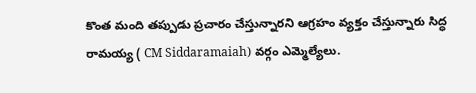కొంత మంది తప్పుడు ప్రచారం చేస్తున్నారని ఆగ్రహం వ్యక్తం చేస్తున్నారు సిద్ధ రామయ్య ( CM Siddaramaiah) వర్గం ఎమ్మెల్యేలు.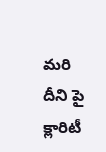మరి దీని పై క్లారిటీ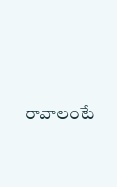రావాలంటే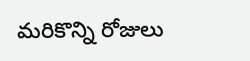మరికొన్ని రోజులు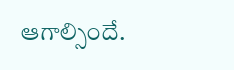ఆగాల్సిందే.